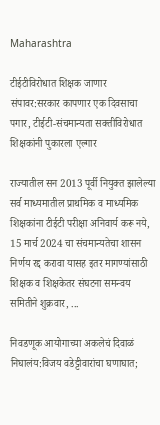Maharashtra

टीईटीविरोधात शिक्षक जाणार संपावर:सरकार कापणार एक दिवसाचा पगार, टीईटी-संचमान्यता सक्तीविरोधात शिक्षकांनी पुकारला एल्गार

राज्यातील सन 2013 पूर्वी नियुक्त झालेल्या सर्व माध्यमातील प्राथमिक व माध्यमिक शिक्षकांना टीईटी परीक्षा अनिवार्य करू नये, 15 मार्च 2024 चा संचमान्यतेचा शासन निर्णय रद्द करावा यासह इतर मागण्यांसाठी शिक्षक व शिक्षकेतर संघटना समन्वय समितीने शुक्रवार, ...

निवडणूक आयोगाच्या अकलेचं दिवाळं निघालंय:विजय वडेट्टीवारांचा घणाघात;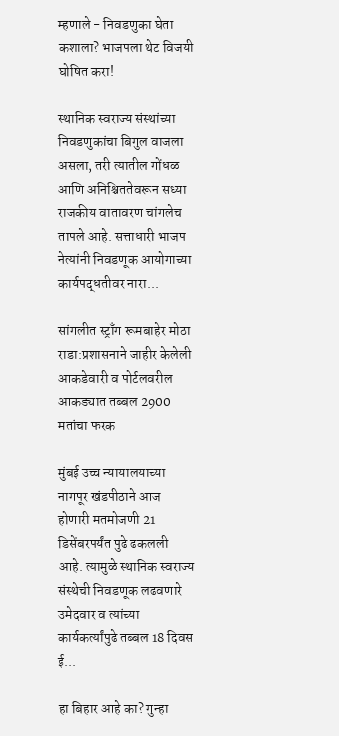म्हणाले - निवडणुका घेता कशाला? भाजपला थेट विजयी घोषित करा!

स्थानिक स्वराज्य संस्थांच्या निवडणुकांचा बिगुल वाजला असला, तरी त्यातील गोंधळ आणि अनिश्चिततेवरून सध्या राजकीय वातावरण चांगलेच तापले आहे. सत्ताधारी भाजप नेत्यांनी निवडणूक आयोगाच्या कार्यपद्धतीवर नारा...

सांगलीत स्ट्राँग रूमबाहेर मोठा राडा:प्रशासनाने जाहीर केलेली आकडेवारी व पोर्टलवरील आकड्यात तब्बल 2900 मतांचा फरक

मुंबई उच्च न्यायालयाच्या नागपूर खंडपीठाने आज होणारी मतमोजणी 21 डिसेंबरपर्यंत पुढे ढकलली आहे. त्यामुळे स्थानिक स्वराज्य संस्थेची निवडणूक लढवणारे उमेदवार व त्यांच्या कार्यकर्त्यांपुढे तब्बल 18 दिवस ई...

हा बिहार आहे का? गुन्हा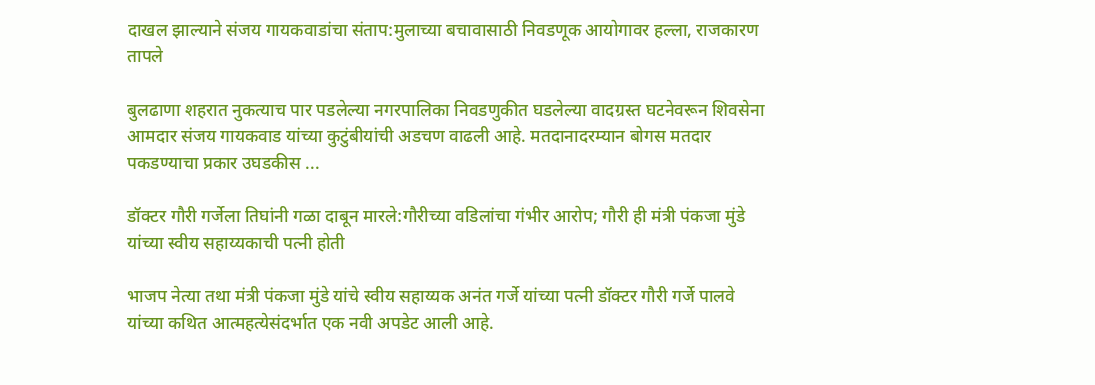दाखल झाल्याने संजय गायकवाडांचा संताप:मुलाच्या बचावासाठी निवडणूक आयोगावर हल्ला, राजकारण तापले

बुलढाणा शहरात नुकत्याच पार पडलेल्या नगरपालिका निवडणुकीत घडलेल्या वादग्रस्त घटनेवरून शिवसेना आमदार संजय गायकवाड यांच्या कुटुंबीयांची अडचण वाढली आहे. मतदानादरम्यान बोगस मतदार पकडण्याचा प्रकार उघडकीस ...

डॉक्टर गौरी गर्जेला तिघांनी गळा दाबून मारले:गौरीच्या वडिलांचा गंभीर आरोप; गौरी ही मंत्री पंकजा मुंडे यांच्या स्वीय सहाय्यकाची पत्नी होती

भाजप नेत्या तथा मंत्री पंकजा मुंडे यांचे स्वीय सहाय्यक अनंत गर्जे यांच्या पत्नी डॉक्टर गौरी गर्जे पालवे यांच्या कथित आत्महत्येसंदर्भात एक नवी अपडेट आली आहे.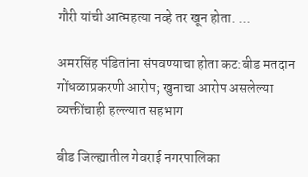गौरी यांची आत्महत्या नव्हे तर खून होता. ...

अमरसिंह पंडितांना संपवण्याचा होता कट:बीड मतदान गोंधळाप्रकरणी आरोप; खुनाचा आरोप असलेल्या व्यक्तींचाही हल्ल्यात सहभाग

बीड जिल्ह्यातील गेवराई नगरपालिका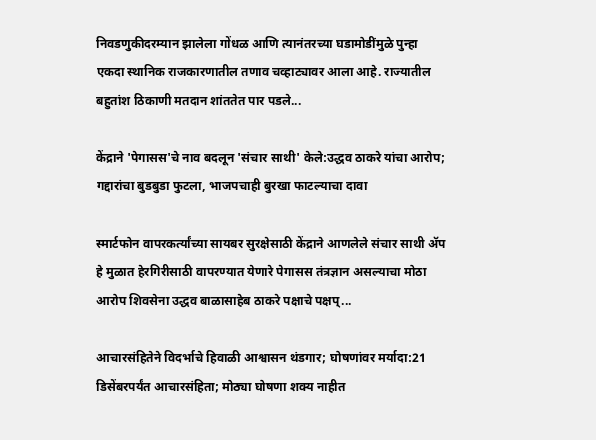निवडणुकीदरम्यान झालेला गोंधळ आणि त्यानंतरच्या घडामोडींमुळे पुन्हा एकदा स्थानिक राजकारणातील तणाव चव्हाट्यावर आला आहे. राज्यातील बहुतांश ठिकाणी मतदान शांततेत पार पडले...

केंद्राने 'पेगासस'चे नाव बदलून 'संचार साथी' केले:उद्धव ठाकरे यांचा आरोप; गद्दारांचा बुडबुडा फुटला, भाजपचाही बुरखा फाटल्याचा दावा

स्मार्टफोन वापरकर्त्यांच्या सायबर सुरक्षेसाठी केंद्राने आणलेले संचार साथी ॲप हे मुळात हेरगिरीसाठी वापरण्यात येणारे पेगासस तंत्रज्ञान असल्याचा मोठा आरोप शिवसेना उद्धव बाळासाहेब ठाकरे पक्षाचे पक्षप्...

आचारसंहितेने विदर्भाचे हिवाळी आश्वासन थंडगार; घोषणांवर मर्यादा:21 डिसेंबरपर्यंत आचारसंहिता; मोठ्या घोषणा शक्य नाहीत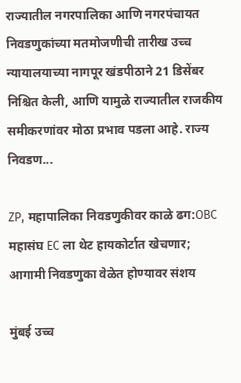राज्यातील नगरपालिका आणि नगरपंचायत निवडणुकांच्या मतमोजणीची तारीख उच्च न्यायालयाच्या नागपूर खंडपीठाने 21 डिसेंबर निश्चित केली, आणि यामुळे राज्यातील राजकीय समीकरणांवर मोठा प्रभाव पडला आहे. राज्य निवडण...

ZP, महापालिका निवडणुकीवर काळे ढग:OBC महासंघ EC ला थेट हायकोर्टात खेचणार; आगामी निवडणुका वेळेत होण्यावर संशय

मुंबई उच्च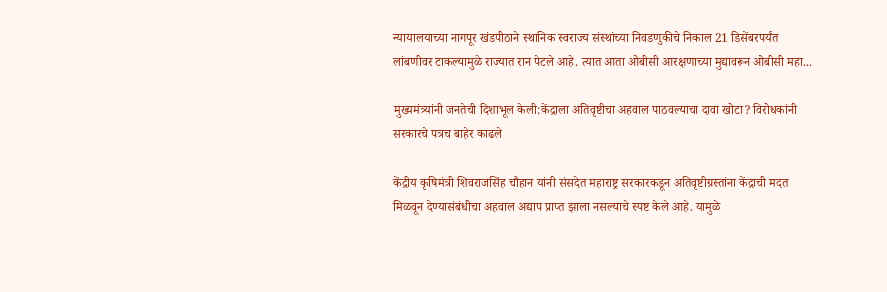न्यायालयाच्या नागपूर खंडपीठाने स्थानिक स्वराज्य संस्थांच्या निवडणुकीचे निकाल 21 डिसेंबरपर्यंत लांबणीवर टाकल्यामुळे राज्यात रान पेटले आहे. त्यात आता ओबीसी आरक्षणाच्या मुद्यावरून ओबीसी महा...

मुख्यमंत्र्यांनी जनतेची दिशाभूल केली:केंद्राला अतिवृष्टीचा अहवाल पाठवल्याचा दावा खोटा? विरोधकांनी सरकारचे पत्रच बाहेर काढले

केंद्रीय कृषिमंत्री शिवराजसिंह चौहान यांनी संसदेत महाराष्ट्र सरकारकडून अतिवृष्टीग्रस्तांना केंद्राची मदत मिळवून देण्यासंबंधीचा अहवाल अद्याप प्राप्त झाला नसल्याचे स्पष्ट केले आहे. यामुळे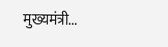मुख्यमंत्री...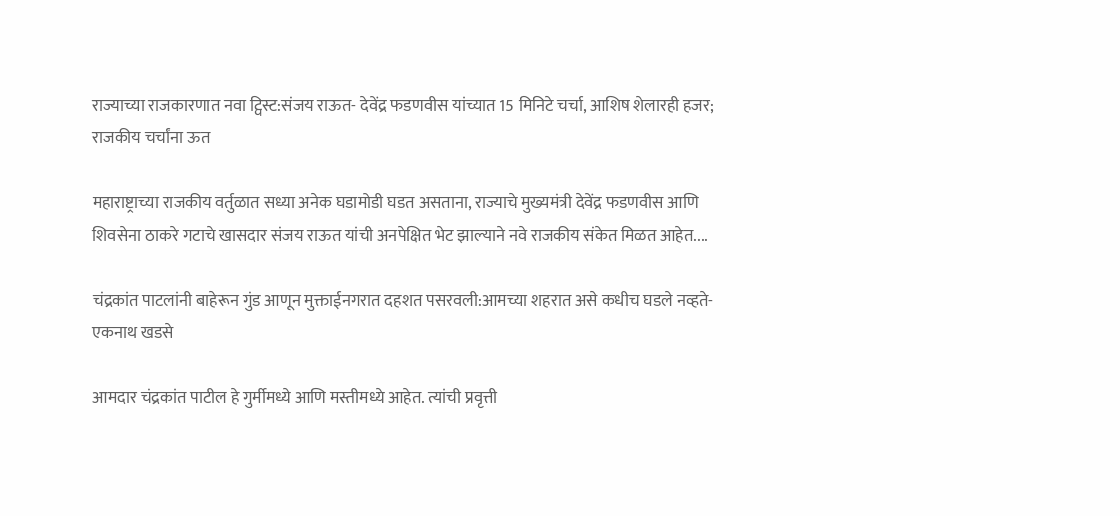राज्याच्या राजकारणात नवा ट्विस्ट:संजय राऊत- देवेंद्र फडणवीस यांच्यात 15 मिनिटे चर्चा, आशिष शेलारही हजर; राजकीय चर्चांना ऊत

महाराष्ट्राच्या राजकीय वर्तुळात सध्या अनेक घडामोडी घडत असताना, राज्याचे मुख्यमंत्री देवेंद्र फडणवीस आणि शिवसेना ठाकरे गटाचे खासदार संजय राऊत यांची अनपेक्षित भेट झाल्याने नवे राजकीय संकेत मिळत आहेत....

चंद्रकांत पाटलांनी बाहेरून गुंड आणून मुक्ताईनगरात दहशत पसरवली:आमच्या शहरात असे कधीच घडले नव्हते- एकनाथ खडसे

आमदार चंद्रकांत पाटील हे गुर्मीमध्ये आणि मस्तीमध्ये आहेत. त्यांची प्रवृत्ती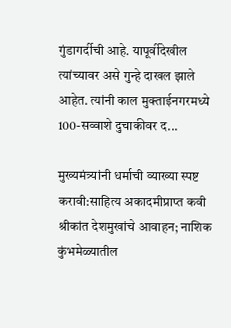गुंडागर्दीची आहे. यापूर्वीदेखील त्यांच्यावर असे गुन्हे दाखल झाले आहेत. त्यांनी काल मुक्ताईनगरमध्ये 100-सव्वाशे दुचाकीवर द...

मुख्यमंत्र्यांनी धर्माची व्याख्या स्पष्ट करावी:साहित्य अकादमीप्राप्त कवी श्रीकांत देशमुखांचे आवाहन; नाशिक कुंभमेळ्यातील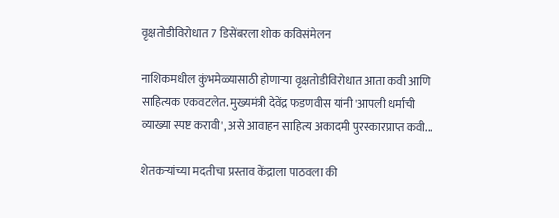वृक्षतोडीविरोधात 7 डिसेंबरला शोक कविसंमेलन

नाशिकमधील कुंभमेळ्यासाठी होणाऱ्या वृक्षतोडीविरोधात आता कवी आणि साहित्यक एकवटलेत. मुख्यमंत्री देवेंद्र फडणवीस यांनी 'आपली धर्माची व्याख्या स्पष्ट करावी', असे आवाहन साहित्य अकादमी पुरस्कारप्राप्त कवी...

शेतकऱ्यांच्या मदतीचा प्रस्ताव केंद्राला पाठवला की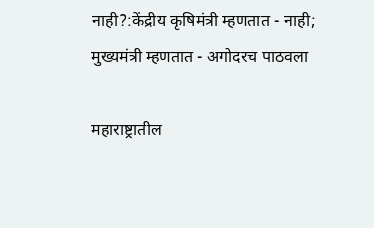नाही?:केंद्रीय कृषिमंत्री म्हणतात - नाही; मुख्यमंत्री म्हणतात - अगोदरच पाठवला

महाराष्ट्रातील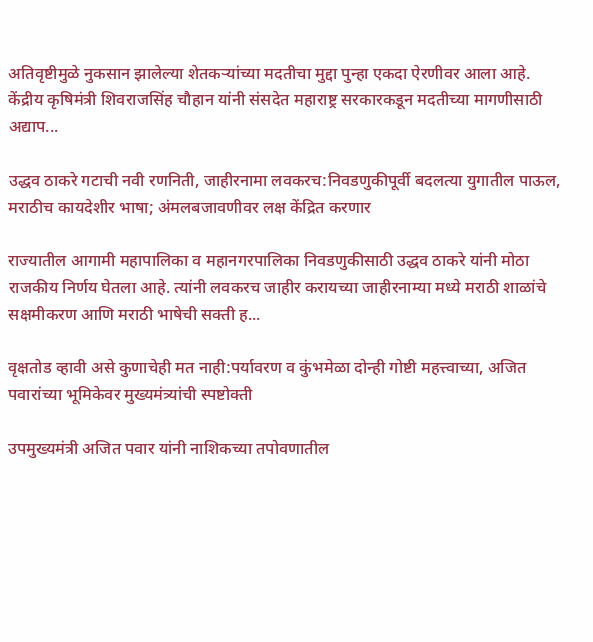अतिवृष्टीमुळे नुकसान झालेल्या शेतकऱ्यांच्या मदतीचा मुद्दा पुन्हा एकदा ऐरणीवर आला आहे. केंद्रीय कृषिमंत्री शिवराजसिंह चौहान यांनी संसदेत महाराष्ट्र सरकारकडून मदतीच्या मागणीसाठी अद्याप...

उद्धव ठाकरे गटाची नवी रणनिती, जाहीरनामा लवकरच:निवडणुकीपूर्वी बदलत्या युगातील पाऊल, मराठीच कायदेशीर भाषा; अंमलबजावणीवर लक्ष केंद्रित करणार

राज्यातील आगामी महापालिका व महानगरपालिका निवडणुकीसाठी उद्धव ठाकरे यांनी मोठा राजकीय निर्णय घेतला आहे. त्यांनी लवकरच जाहीर करायच्या जाहीरनाम्या मध्ये मराठी शाळांचे सक्षमीकरण आणि मराठी भाषेची सक्ती ह...

वृक्षतोड व्हावी असे कुणाचेही मत नाही:पर्यावरण व कुंभमेळा दोन्ही गोष्टी महत्त्वाच्या, अजित पवारांच्या भूमिकेवर मुख्यमंत्र्यांची स्पष्टोक्ती

उपमुख्यमंत्री अजित पवार यांनी नाशिकच्या तपोवणातील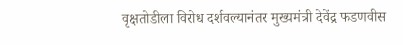वृक्षतोडीला विरोध दर्शवल्यानंतर मुख्यमंत्री देवेंद्र फडणवीस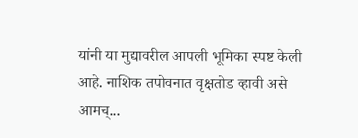यांनी या मुद्यावरील आपली भूमिका स्पष्ट केली आहे. नाशिक तपोवनात वृक्षतोड व्हावी असे आमच्...